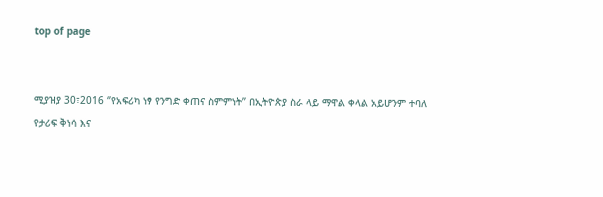top of page


ሚያዝያ 30፣2016 ‘’የአፍሪካ ነፃ የንግድ ቀጠና ስምምነት’’ በኢትዮጵያ ስራ ላይ ማዋል ቀላል አይሆንም ተባለ
የታሪፍ ቅነሳ እና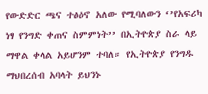የውድድር ጫና ተፅዕኖ አለው የሚባለውን ‘’የአፍሪካ ነፃ የንግድ ቀጠና ስምምነት’’ በኢትዮጵያ ስራ ላይ ማዋል ቀላል አይሆንም ተባለ። የኢትዮጵያ የንግዱ ማህበረሰብ አባላት ይህንኑ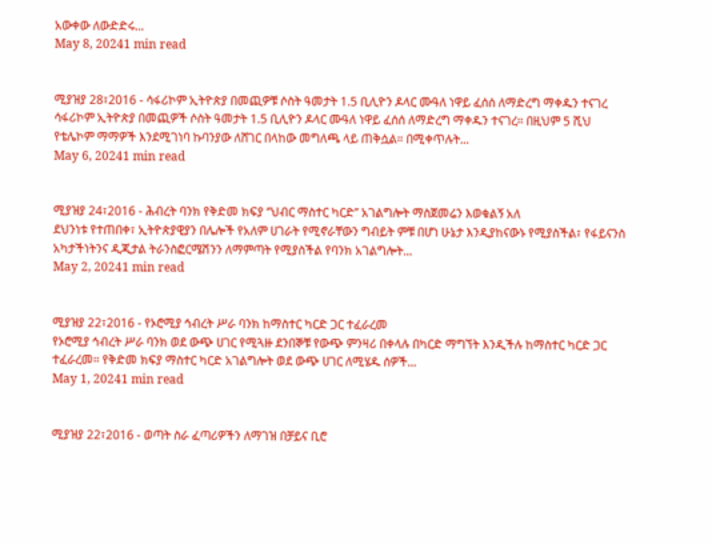አውቀው ለውድድሩ...
May 8, 20241 min read


ሚያዝያ 28፣2016 - ሳፋሪኮም ኢትዮጵያ በመጪዎቹ ሶስት ዓመታት 1.5 ቢሊዮን ዶላር ሙዓለ ነዋይ ፈሰሰ ለማድረግ ማቀዱን ተናገረ
ሳፋሪኮም ኢትዮጵያ በመጪዎች ሶስት ዓመታት 1.5 ቢሊዮን ዶላር ሙዓለ ነዋይ ፈሰሰ ለማድረግ ማቀዱን ተናገረ። በዚህም 5 ሺህ የቴሌኮም ማማዎች እንደሚገነባ ኩባንያው ለሸገር በላከው መግለጫ ላይ ጠቅሷል። በሚቀጥሉት...
May 6, 20241 min read


ሚያዝያ 24፣2016 - ሕብረት ባንክ የቅድመ ክፍያ ‘’ህብር ማስተር ካርድ’’ አገልግሎት ማስጀመሬን እወቁልኝ አለ
ደህንነቱ የተጠበቀ፣ ኢትዮጵያዊያን በሌሎች የአለም ሀገራት የሚኖራቸውን ግብይት ምቹ በሆነ ሁኔታ እንዲያከናውኑ የሚያስችል፣ የፋይናንስ አካታችነትንና ዲጂታል ትራንስፎርሜሽንን ለማምጣት የሚያስችል የባንክ አገልግሎት...
May 2, 20241 min read


ሚያዝያ 22፣2016 - የኦሮሚያ ኅብረት ሥራ ባንክ ከማስተር ካርድ ጋር ተፈራረመ
የኦሮሚያ ኅብረት ሥራ ባንክ ወደ ውጭ ሀገር የሚጓዙ ደንበኞቹ የውጭ ምንዛሪ በቀላሉ በካርድ ማግኘት እንዲችሉ ከማስተር ካርድ ጋር ተፈራረመ። የቅድመ ክፍያ ማስተር ካርድ አገልግሎት ወደ ውጭ ሀገር ለሚሄዱ ሰዎች...
May 1, 20241 min read


ሚያዝያ 22፣2016 - ወጣት ስራ ፈጣሪዎችን ለማገዝ በቻይና ቢሮ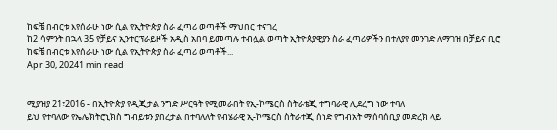ከፍቼ በብርቱ እየሰራሁ ነው ሲል የኢትዮጵያ ስራ ፈጣሪ ወጣቶች ማህበር ተናገረ
ከ2 ሳምንት በኋላ 35 የቻይና ኢንተርፕራይዞች አዲስ አበባ ይመጣሉ ተብሏል ወጣት ኢትዮጰያዊያን ስራ ፈጣሪዎችን በተለያየ መንገድ ለማገዝ በቻይና ቢሮ ከፍቼ በብርቱ እየሰራሁ ነው ሲል የኢትዮጵያ ስራ ፈጣሪ ወጣቶች...
Apr 30, 20241 min read


ሚያዝያ 21፣2016 - በኢትዮጵያ የዲጂታል ንግድ ሥርዓት የሚመራበት የኢ-ኮሜርስ ስትራቴጂ ተግባራዊ ሊደረግ ነው ተባለ
ይህ የተባለው የኤሌክትሮኒክስ ግብይቱን ያበረታል በተባለለት የብሄራዊ ኢ-ኮሜርስ ስትራተጂ ሰነድ የግብአት ማሰባሰቢያ መድረክ ላይ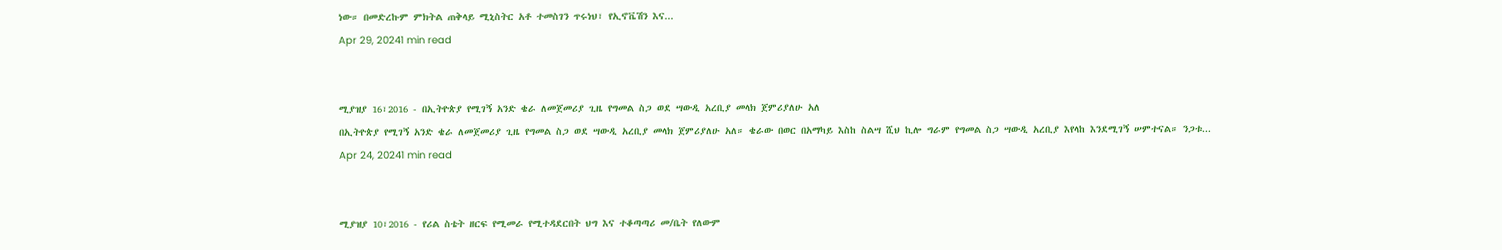ነው። በመድረኩም ምክትል ጠቅላይ ሚኒስትር አቶ ተመስገን ጥሩነህ፣ የኢኖቬሽን እና...
Apr 29, 20241 min read


ሚያዝያ 16፣2016 - በኢትዮጵያ የሚገኝ አንድ ቄራ ለመጀመሪያ ጊዜ የግመል ስጋ ወደ ሣውዲ አረቢያ መላክ ጀምሪያለሁ አለ
በኢትዮጵያ የሚገኝ አንድ ቄራ ለመጀመሪያ ጊዜ የግመል ስጋ ወደ ሣውዲ አረቢያ መላክ ጀምሪያለሁ አለ። ቄራው በወር በአማካይ እስከ ስልሣ ሺህ ኪሎ ግራም የግመል ስጋ ሣውዲ አረቢያ እየላከ እንደሚገኝ ሠምተናል። ንጋቱ...
Apr 24, 20241 min read


ሚያዝያ 10፣2016 - የሪል ስቴት ዘርፍ የሚመራ የሚተዳደርበት ህግ እና ተቆጣጣሪ መ/ቤት የለውም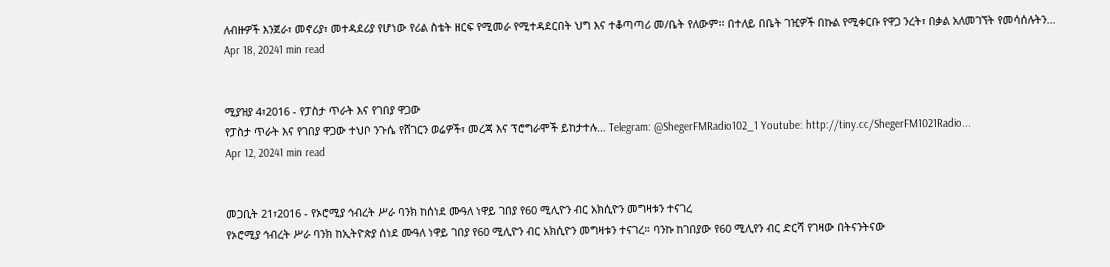ለብዙዎች እንጀራ፣ መኖሪያ፣ መተዳደሪያ የሆነው የሪል ስቴት ዘርፍ የሚመራ የሚተዳደርበት ህግ እና ተቆጣጣሪ መ/ቤት የለውም፡፡ በተለይ በቤት ገዢዎች በኩል የሚቀርቡ የዋጋ ንረት፣ በቃል አለመገኘት የመሳሰሉትን...
Apr 18, 20241 min read


ሚያዝያ 4፣2016 - የፓስታ ጥራት እና የገበያ ዋጋው
የፓስታ ጥራት እና የገበያ ዋጋው ተህቦ ንጉሴ የሸገርን ወሬዎች፣ መረጃ እና ፕሮግራሞች ይከታተሉ… Telegram: @ShegerFMRadio102_1 Youtube: http://tiny.cc/ShegerFM1021Radio...
Apr 12, 20241 min read


መጋቢት 21፣2016 - የኦሮሚያ ኅብረት ሥራ ባንክ ከሰነደ ሙዓለ ነዋይ ገበያ የ60 ሚሊዮን ብር አክሲዮን መግዛቱን ተናገረ
የኦሮሚያ ኅብረት ሥራ ባንክ ከኢትዮጵያ ሰነደ ሙዓለ ነዋይ ገበያ የ60 ሚሊዮን ብር አክሲዮን መግዛቱን ተናገረ። ባንኩ ከገበያው የ60 ሚሊየን ብር ድርሻ የገዛው በትናንትናው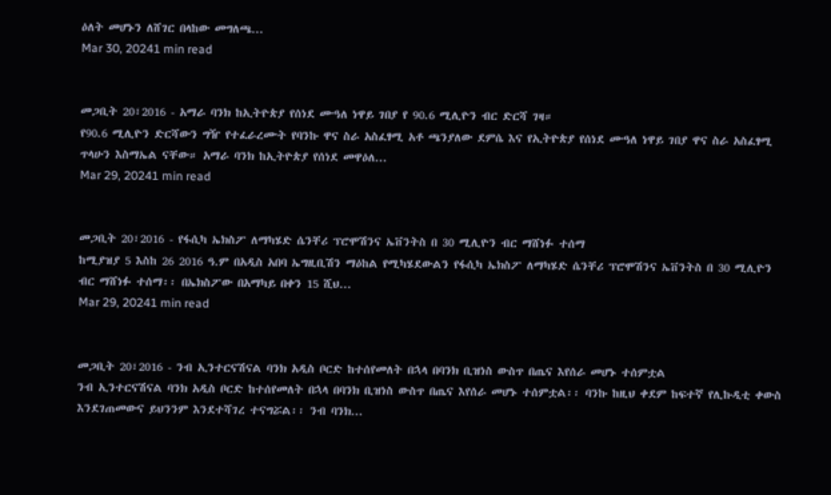ዕለት መሆኑን ለሸገር በላከው መግለጫ...
Mar 30, 20241 min read


መጋቢት 20፣2016 - አማራ ባንክ ከኢትዮጵያ የሰነደ ሙዓለ ነዋይ ገበያ የ 90.6 ሚሊዮን ብር ድርሻ ገዛ።
የ90.6 ሚሊዮን ድርሻውን ግዥ የተፈራረሙት የባንኩ ዋና ስራ አስፈፃሚ አቶ ጫንያለው ደምሴ እና የኢትዮጵያ የሰነደ ሙዓለ ነዋይ ገበያ ዋና ስራ አስፈፃሚ ጥላሁን እስማኤል ናቸው። አማራ ባንክ ከኢትዮጵያ የሰነደ መዋዕለ...
Mar 29, 20241 min read


መጋቢት 20፣2016 - የፋሲካ ኤክስፖ ለማካሄድ ሴንቸሪ ፕሮሞሽንና ኤቨንትስ በ 30 ሚሊዮን ብር ማሸነፉ ተሰማ
ከሚያዝያ 5 እስከ 26 2016 ዓ.ም በአዲስ አበባ ኤግዚቢሽን ማዕከል የሚካሄደውልን የፋሲካ ኤክስፖ ለማካሄድ ሴንቸሪ ፕሮሞሽንና ኤቨንትስ በ 30 ሚሊዮን ብር ማሸነፉ ተሰማ፡፡ በኤክስፖው በአማካይ በቀን 15 ሺህ...
Mar 29, 20241 min read


መጋቢት 20፣2016 - ንብ ኢንተርናሽናል ባንክ አዲስ ቦርድ ከተሰየመለት በኋላ በባንክ ቢዝነስ ውስጥ በጤና እየሰራ መሆኑ ተሰምቷል
ንብ ኢንተርናሽናል ባንክ አዲስ ቦርድ ከተሰየመለት በኋላ በባንክ ቢዝነስ ውስጥ በጤና እየሰራ መሆኑ ተሰምቷል፡፡ ባንኩ ከዚህ ቀደም ከፍተኛ የሊኩዲቲ ቀውስ እንደገጠመውና ይህንንም እንደተሻገረ ተናግሯል፡፡ ንብ ባንክ...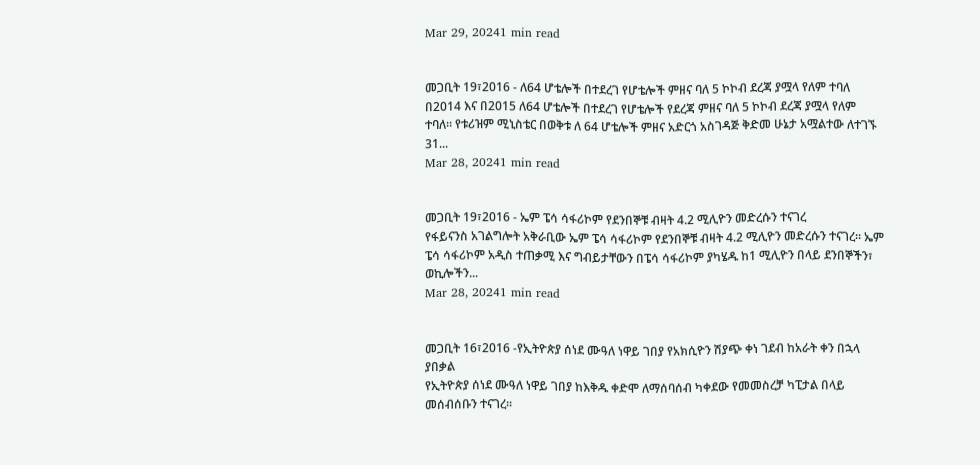Mar 29, 20241 min read


መጋቢት 19፣2016 - ለ64 ሆቴሎች በተደረገ የሆቴሎች ምዘና ባለ 5 ኮኮብ ደረጃ ያሟላ የለም ተባለ
በ2014 እና በ2015 ለ64 ሆቴሎች በተደረገ የሆቴሎች የደረጃ ምዘና ባለ 5 ኮኮብ ደረጃ ያሟላ የለም ተባለ። የቱሪዝም ሚኒስቴር በወቅቱ ለ 64 ሆቴሎች ምዘና አድርጎ አስገዳጅ ቅድመ ሁኔታ አሟልተው ለተገኙ 31...
Mar 28, 20241 min read


መጋቢት 19፣2016 - ኤም ፔሳ ሳፋሪኮም የደንበኞቹ ብዛት 4.2 ሚሊዮን መድረሱን ተናገረ
የፋይናንስ አገልግሎት አቅራቢው ኤም ፔሳ ሳፋሪኮም የደንበኞቹ ብዛት 4.2 ሚሊዮን መድረሱን ተናገረ። ኤም ፔሳ ሳፋሪኮም አዲስ ተጠቃሚ እና ግብይታቸውን በፔሳ ሳፋሪኮም ያካሄዱ ከ1 ሚሊዮን በላይ ደንበኞችን፣ ወኪሎችን...
Mar 28, 20241 min read


መጋቢት 16፣2016 -የኢትዮጵያ ሰነደ ሙዓለ ነዋይ ገበያ የአክሲዮን ሽያጭ ቀነ ገደብ ከአራት ቀን በኋላ ያበቃል
የኢትዮጵያ ሰነደ ሙዓለ ነዋይ ገበያ ከእቅዱ ቀድሞ ለማሰባሰብ ካቀደው የመመስረቻ ካፒታል በላይ መሰብሰቡን ተናገረ፡፡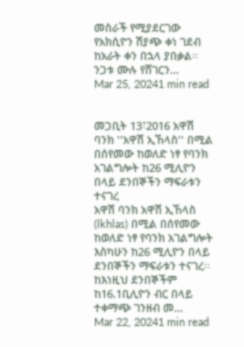መስራች የሚያደርገው የአክሲዮን ሽያጭ ቀነ ገደብ ከአራት ቀን በኋላ ያበቃል፡፡ ንጋቱ ሙሉ የሸገርን...
Mar 25, 20241 min read


መጋቢት 13፣2016 አዋሽ ባንክ ''አዋሽ ኢኸላስ'' በሚል በሰየመው ከወለድ ነፃ የባንክ አገልግሎት ከ26 ሚሊዮን በላይ ደንበኞችን ማፍራቱን ተናገረ
አዋሽ ባንክ አዋሽ ኢኸላስ (lkhlas) በሚል በሰየመው ከወለድ ነፃ የባንክ አገልግሎት እስካሁን ከ26 ሚሊዮን በላይ ደንበኞችን ማፍራቱን ተናገረ፡፡ ከእነዚህ ደንበኞችም ከ16.1ቢሊዮን ብር በላይ ተቀማጭ ገንዘብ መ...
Mar 22, 20241 min read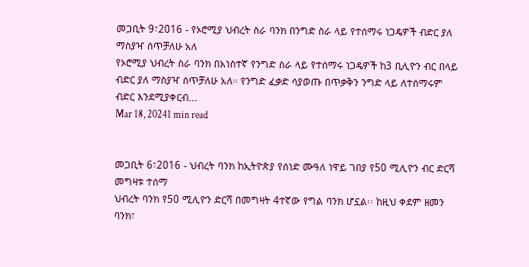መጋቢት 9፣2016 - የኦሮሚያ ህብረት ስራ ባንክ በንግድ ስራ ላይ የተሰማሩ ነጋዴዎች ብድር ያለ ማስያዣ ሰጥቻለሁ አለ
የኦሮሚያ ህብረት ስራ ባንክ በአነስተኛ የንግድ ስራ ላይ የተሰማሩ ነጋዴዎች ከ3 ቢሊዮን ብር በላይ ብድር ያለ ማስያዣ ሰጥቻለሁ አለ። የንግድ ፈቃድ ሳያወጡ በጥቃቅን ንግድ ላይ ለተሰማሩም ብድር እንደሚያቀርብ...
Mar 18, 20241 min read


መጋቢት 6፣2016 - ህብረት ባንክ ከኢትዮጵያ የሰነድ ሙዓለ ነዋይ ገበያ የ50 ሚሊዮን ብር ድርሻ መግዛቱ ተሰማ
ህብረት ባንክ የ50 ሚሊዮን ድርሻ በመግዛት 4ተኛው የግል ባንክ ሆኗል፡፡ ከዚህ ቀደም ዘመን ባንክ፣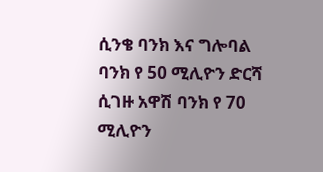ሲንቄ ባንክ እና ግሎባል ባንክ የ 50 ሚሊዮን ድርሻ ሲገዙ አዋሽ ባንክ የ 70 ሚሊዮን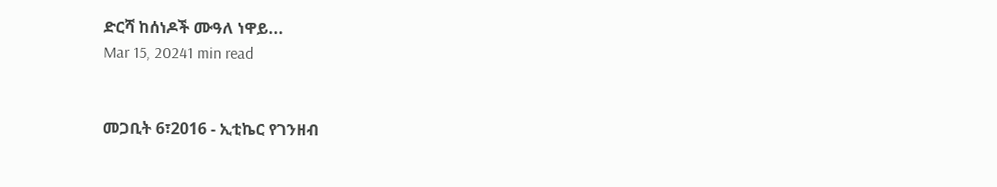ድርሻ ከሰነዶች ሙዓለ ነዋይ...
Mar 15, 20241 min read


መጋቢት 6፣2016 - ኢቲኬር የገንዘብ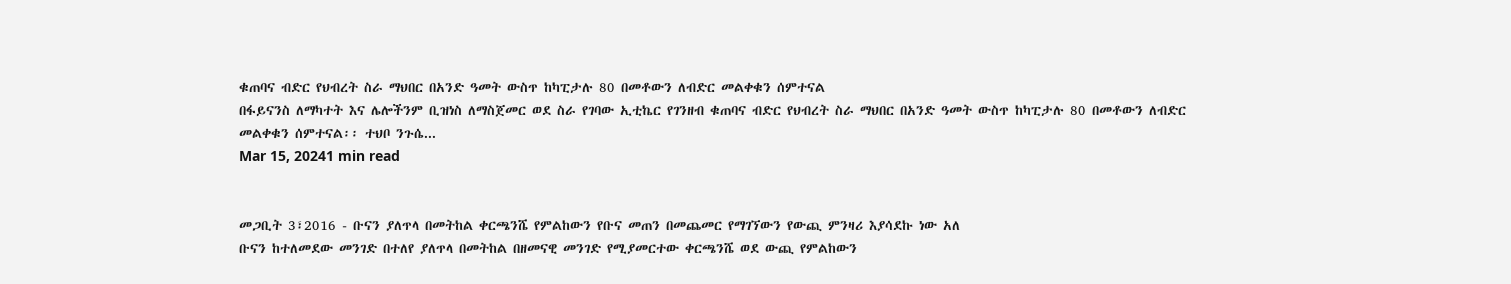ቁጠባና ብድር የህብረት ስራ ማህበር በአንድ ዓመት ውስጥ ከካፒታሉ 80 በመቶውን ለብድር መልቀቁን ሰምተናል
በፋይናንስ ለማካተት እና ሌሎችንም ቢዝነስ ለማስጀመር ወደ ስራ የገባው ኢቲኬር የገንዘብ ቁጠባና ብድር የህብረት ስራ ማህበር በአንድ ዓመት ውስጥ ከካፒታሉ 80 በመቶውን ለብድር መልቀቁን ሰምተናል፡፡ ተህቦ ንጉሴ...
Mar 15, 20241 min read


መጋቢት 3፣2016 - ቡናን ያለጥላ በመትከል ቀርጫንሼ የምልከውን የቡና መጠን በመጨመር የማገኘውን የውጪ ምንዛሪ እያሳደኩ ነው አለ
ቡናን ከተለመደው መንገድ በተለየ ያለጥላ በመትከል በዘመናዊ መንገድ የሚያመርተው ቀርጫንሼ ወደ ውጪ የምልከውን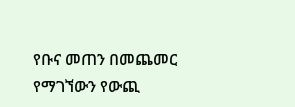የቡና መጠን በመጨመር የማገኘውን የውጪ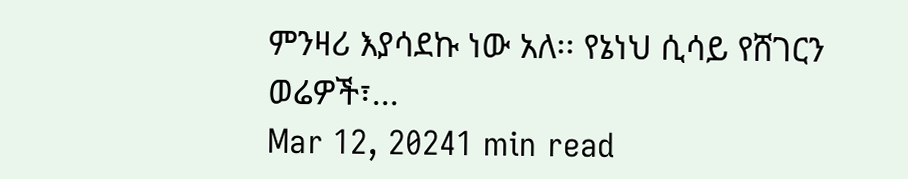ምንዛሪ እያሳደኩ ነው አለ፡፡ የኔነህ ሲሳይ የሸገርን ወሬዎች፣...
Mar 12, 20241 min read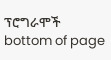ፕሮግራሞች
bottom of page